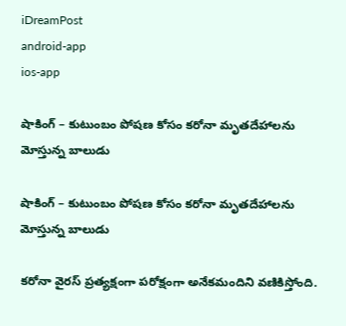iDreamPost
android-app
ios-app

షాకింగ్ – కుటుంబం పోషణ కోసం కరోనా మృతదేహాలను మోస్తున్న బాలుడు

షాకింగ్ – కుటుంబం పోషణ కోసం కరోనా మృతదేహాలను మోస్తున్న బాలుడు

కరోనా వైరస్ ప్రత్యక్షంగా పరోక్షంగా అనేకమందిని వణికిస్తోంది.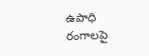ఉపాధి రంగాలపై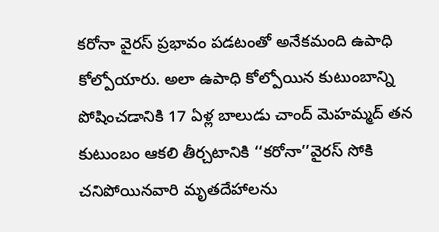కరోనా వైరస్ ప్రభావం పడటంతో అనేకమంది ఉపాధి కోల్పోయారు. అలా ఉపాధి కోల్పోయిన కుటుంబాన్ని పోషించడానికి 17 ఏళ్ల బాలుడు చాంద్ మెహమ్మద్ తన కుటుంబం ఆకలి తీర్చటానికి ‘‘కరోనా’’వైరస్ సోకి చనిపోయినవారి మృతదేహాలను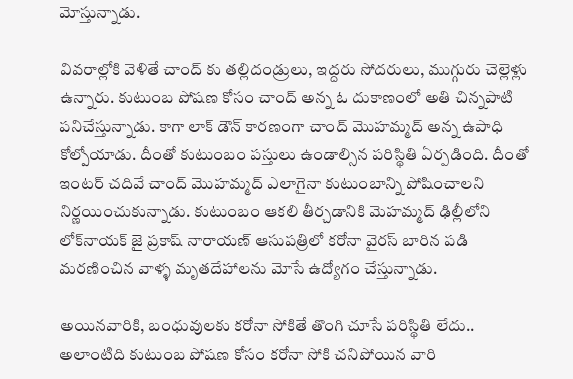మోస్తున్నాడు.

వివరాల్లోకి వెళితే చాంద్‌ కు తల్లిదండ్రులు, ఇద్దరు సోదరులు, ముగ్గురు చెల్లెళ్లు ఉన్నారు. కుటుంబ పోషణ కోసం చాంద్ అన్న ఓ దుకాణంలో అతి చిన్నపాటి పనిచేస్తున్నాడు. కాగా లాక్ డౌన్ కారణంగా చాంద్ మొహమ్మద్ అన్న ఉపాధి కోల్పోయాడు. దీంతో కుటుంబం పస్తులు ఉండాల్సిన పరిస్థితి ఏర్పడింది. దీంతో ఇంటర్ చదివే చాంద్ మొహమ్మద్ ఎలాగైనా కుటుంబాన్ని పోషించాలని నిర్ణయించుకున్నాడు. కుటుంబం ఆకలి తీర్చడానికి మెహమ్మద్ ఢిల్లీలోని లోక్‌నాయక్‌ జై ప్రకాష్‌ నారాయణ్‌ ఆసుపత్రిలో కరోనా వైరస్ బారిన పడి మరణించిన వాళ్ళ మృతదేహాలను మోసే ఉద్యోగం చేస్తున్నాడు.

అయినవారికి, బంధువులకు కరోనా సోకితే తొంగి చూసే పరిస్థితి లేదు.. అలాంటిది కుటుంబ పోషణ కోసం కరోనా సోకి చనిపోయిన వారి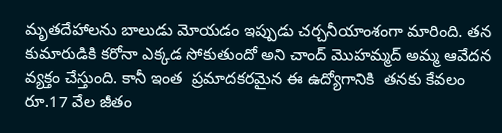మృతదేహాలను బాలుడు మోయడం ఇప్పుడు చర్చనీయాంశంగా మారింది. తన కుమారుడికి కరోనా ఎక్కడ సోకుతుందో అని చాంద్ మొహమ్మద్ అమ్మ ఆవేదన వ్యక్తం చేస్తుంది. కానీ ఇంత  ప్రమాదకరమైన ఈ ఉద్యోగానికి  తనకు కేవలం రూ.17 వేల జీతం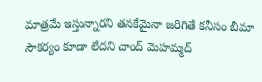మాత్రమే ఇస్తున్నారని తనకేమైనా జరిగితే కనీసం బీమా సౌకర్యం కూడా లేదని చాంద్ మెహమ్మద్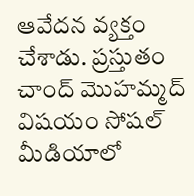ఆవేదన వ్యక్తం చేశాడు. ప్రస్తుతం చాంద్ మొహమ్మద్ విషయం సోషల్ మీడియాలో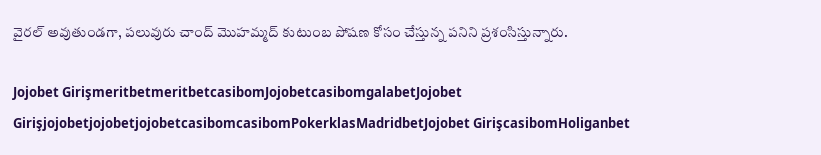వైరల్ అవుతుండగా, పలువురు చాంద్ మొహమ్మద్ కుటుంబ పోషణ కోసం చేస్తున్న పనిని ప్రశంసిస్తున్నారు.

Jojobet GirişmeritbetmeritbetcasibomJojobetcasibomgalabetJojobet GirişjojobetjojobetjojobetcasibomcasibomPokerklasMadridbetJojobet GirişcasibomHoliganbet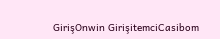GirişOnwin GirişitemciCasibom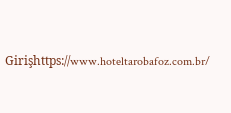Girişhttps://www.hoteltarobafoz.com.br/